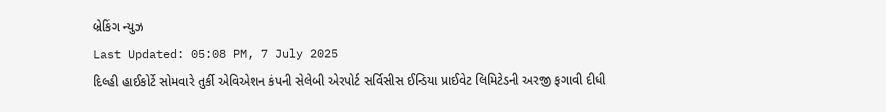બ્રેકિંગ ન્યુઝ
Last Updated: 05:08 PM, 7 July 2025
દિલ્હી હાઈકોર્ટે સોમવારે તુર્કી એવિએશન કંપની સેલેબી એરપોર્ટ સર્વિસીસ ઈન્ડિયા પ્રાઈવેટ લિમિટેડની અરજી ફગાવી દીધી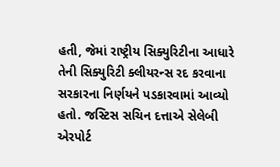હતી, જેમાં રાષ્ટ્રીય સિક્યુરિટીના આધારે તેની સિક્યુરિટી ક્લીયરન્સ રદ કરવાના સરકારના નિર્ણયને પડકારવામાં આવ્યો હતો. જસ્ટિસ સચિન દત્તાએ સેલેબી એરપોર્ટ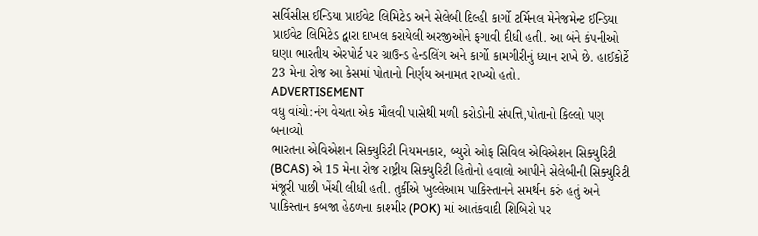સર્વિસીસ ઈન્ડિયા પ્રાઈવેટ લિમિટેડ અને સેલેબી દિલ્હી કાર્ગો ટર્મિનલ મેનેજમેન્ટ ઈન્ડિયા પ્રાઈવેટ લિમિટેડ દ્વારા દાખલ કરાયેલી અરજીઓને ફગાવી દીધી હતી. આ બંને કંપનીઓ ઘણા ભારતીય એરપોર્ટ પર ગ્રાઉન્ડ હેન્ડલિંગ અને કાર્ગો કામગીરીનું ધ્યાન રાખે છે. હાઈકોર્ટે 23 મેના રોજ આ કેસમાં પોતાનો નિર્ણય અનામત રાખ્યો હતો.
ADVERTISEMENT
વધુ વાંચો:નંગ વેચતા એક મૌલવી પાસેથી મળી કરોડોની સંપત્તિ,પોતાનો કિલ્લો પણ બનાવ્યો
ભારતના એવિએશન સિક્યુરિટી નિયમનકાર, બ્યુરો ઓફ સિવિલ એવિએશન સિક્યુરિટી (BCAS) એ 15 મેના રોજ રાષ્ટ્રીય સિક્યુરિટી હિતોનો હવાલો આપીને સેલેબીની સિક્યુરિટી મંજૂરી પાછી ખેંચી લીધી હતી. તુર્કીએ ખુલ્લેઆમ પાકિસ્તાનને સમર્થન કરું હતું અને પાકિસ્તાન કબજા હેઠળના કાશ્મીર (POK) માં આતંકવાદી શિબિરો પર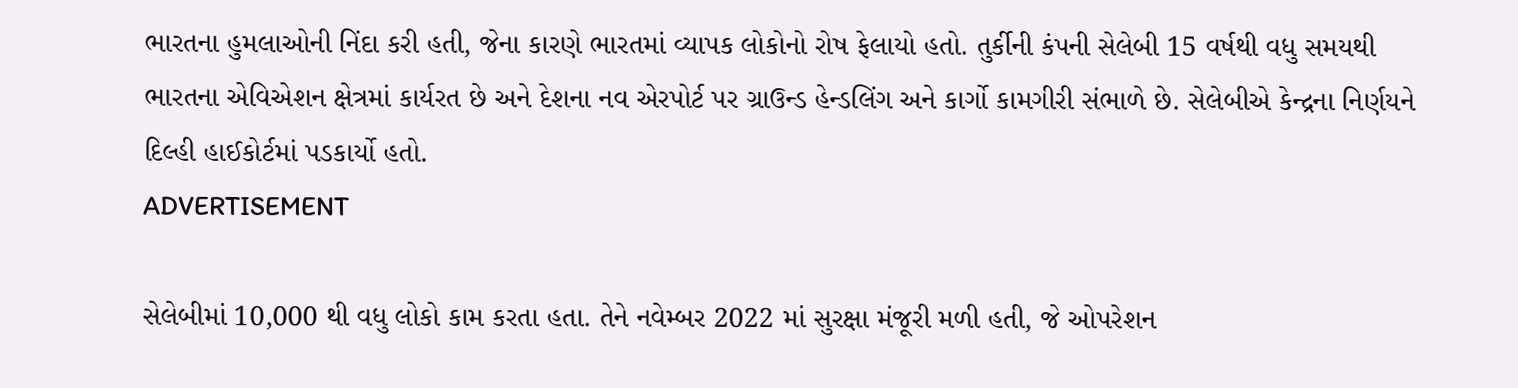ભારતના હુમલાઓની નિંદા કરી હતી, જેના કારણે ભારતમાં વ્યાપક લોકોનો રોષ ફેલાયો હતો. તુર્કીની કંપની સેલેબી 15 વર્ષથી વધુ સમયથી ભારતના એવિએશન ક્ષેત્રમાં કાર્યરત છે અને દેશના નવ એરપોર્ટ પર ગ્રાઉન્ડ હેન્ડલિંગ અને કાર્ગો કામગીરી સંભાળે છે. સેલેબીએ કેન્દ્રના નિર્ણયને દિલ્હી હાઈકોર્ટમાં પડકાર્યો હતો.
ADVERTISEMENT

સેલેબીમાં 10,000 થી વધુ લોકો કામ કરતા હતા. તેને નવેમ્બર 2022 માં સુરક્ષા મંજૂરી મળી હતી, જે ઓપરેશન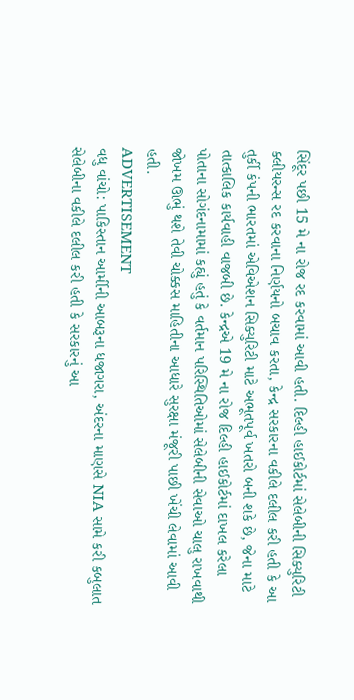સિંદૂર પછી 15 મે ના રોજ રદ કરવામાં આવી હતી. દિલ્હી હાઈકોર્ટમાં સેલેબીની સિક્યુરિટી ક્લીયરન્સ રદ કરવાના નિર્ણયનો બચાવ કરતા, કેન્દ્ર સરકારના વકીલે દલીલ કરી હતી કે આ તુર્કી કંપની ભારતમાં એવિએશન સિક્યુરિટી માટે અભૂતપૂર્વ ખતરો બની શકે છે, જેના માટે તાત્કાલિક કાર્યવાહી વાજબી છે. કેન્દ્રએ 19 મે ના રોજ દિલ્હી હાઈકોર્ટમાં દાખલ કરેલા પોતાના સોગંદનામામાં કહ્યું હતું કે વર્તમાન પરિસ્થિતિઓમાં સેલેબીની સેવાઓ ચાલુ રાખવાથી જોખમ ઊભું થશે તેવી ચોક્કસ માહિતીના આધારે સુરક્ષા મંજૂરી પાછી ખેંચી લેવામાં આવી હતી.
ADVERTISEMENT
વધુ વાંચો: પાકિસ્તાન આર્મીની આબરૂના ધજાગરા, અંદરના માણસે NIA સામે કરી કબુલાત
સેલેબીના વકીલે દલીલ કરી હતી કે સરકારનું આ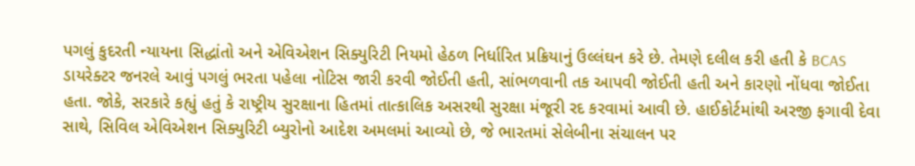પગલું કુદરતી ન્યાયના સિદ્ધાંતો અને એવિએશન સિક્યુરિટી નિયમો હેઠળ નિર્ધારિત પ્રક્રિયાનું ઉલ્લંઘન કરે છે. તેમણે દલીલ કરી હતી કે BCAS ડાયરેક્ટર જનરલે આવું પગલું ભરતા પહેલા નોટિસ જારી કરવી જોઈતી હતી, સાંભળવાની તક આપવી જોઈતી હતી અને કારણો નોંધવા જોઈતા હતા. જોકે, સરકારે કહ્યું હતું કે રાષ્ટ્રીય સુરક્ષાના હિતમાં તાત્કાલિક અસરથી સુરક્ષા મંજૂરી રદ કરવામાં આવી છે. હાઈકોર્ટમાંથી અરજી ફગાવી દેવા સાથે, સિવિલ એવિએશન સિક્યુરિટી બ્યુરોનો આદેશ અમલમાં આવ્યો છે, જે ભારતમાં સેલેબીના સંચાલન પર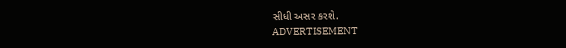સીધી અસર કરશે.
ADVERTISEMENT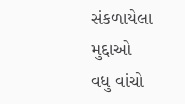સંકળાયેલા મુદ્દાઓ
વધુ વાંચો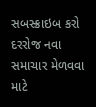સબસ્ક્રાઇબ કરો
દરરોજ નવા સમાચાર મેળવવા માટે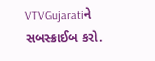VTVGujaratiને સબસ્ક્રાઈબ કરો.